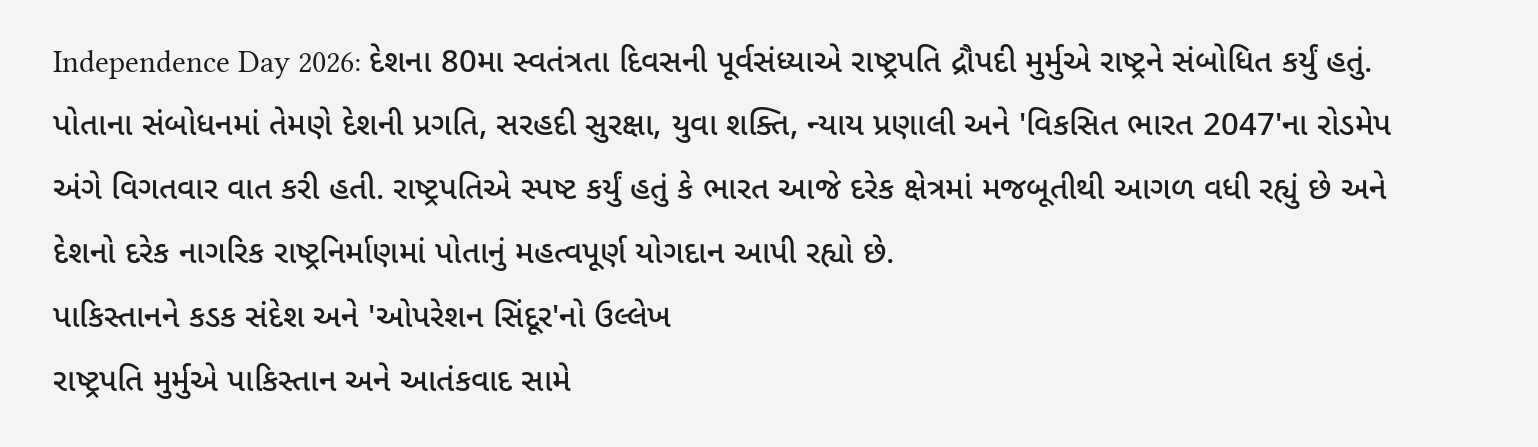Independence Day 2026: દેશના 80મા સ્વતંત્રતા દિવસની પૂર્વસંધ્યાએ રાષ્ટ્રપતિ દ્રૌપદી મુર્મુએ રાષ્ટ્રને સંબોધિત કર્યું હતું. પોતાના સંબોધનમાં તેમણે દેશની પ્રગતિ, સરહદી સુરક્ષા, યુવા શક્તિ, ન્યાય પ્રણાલી અને 'વિકસિત ભારત 2047'ના રોડમેપ અંગે વિગતવાર વાત કરી હતી. રાષ્ટ્રપતિએ સ્પષ્ટ કર્યું હતું કે ભારત આજે દરેક ક્ષેત્રમાં મજબૂતીથી આગળ વધી રહ્યું છે અને દેશનો દરેક નાગરિક રાષ્ટ્રનિર્માણમાં પોતાનું મહત્વપૂર્ણ યોગદાન આપી રહ્યો છે.
પાકિસ્તાનને કડક સંદેશ અને 'ઓપરેશન સિંદૂર'નો ઉલ્લેખ
રાષ્ટ્રપતિ મુર્મુએ પાકિસ્તાન અને આતંકવાદ સામે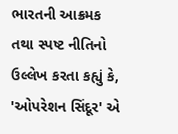ભારતની આક્રમક તથા સ્પષ્ટ નીતિનો ઉલ્લેખ કરતા કહ્યું કે, 'ઓપરેશન સિંદૂર' એ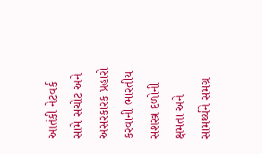આતંકી નેટવર્ક સામે સચોટ અને અસરકારક પ્રહારો કરવાની ભારતીય સશસ્ત્ર દળોની ક્ષમતા અને સામર્થ્યને સમગ્ર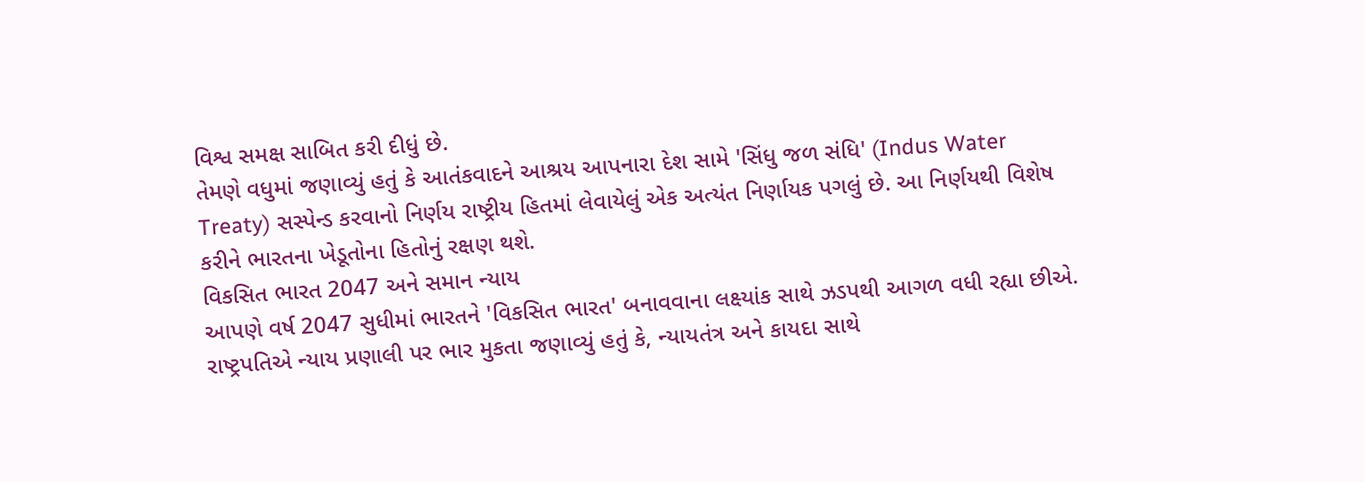વિશ્વ સમક્ષ સાબિત કરી દીધું છે.
તેમણે વધુમાં જણાવ્યું હતું કે આતંકવાદને આશ્રય આપનારા દેશ સામે 'સિંધુ જળ સંધિ' (Indus Water Treaty) સસ્પેન્ડ કરવાનો નિર્ણય રાષ્ટ્રીય હિતમાં લેવાયેલું એક અત્યંત નિર્ણાયક પગલું છે. આ નિર્ણયથી વિશેષ કરીને ભારતના ખેડૂતોના હિતોનું રક્ષણ થશે.
વિકસિત ભારત 2047 અને સમાન ન્યાય
આપણે વર્ષ 2047 સુધીમાં ભારતને 'વિકસિત ભારત' બનાવવાના લક્ષ્યાંક સાથે ઝડપથી આગળ વધી રહ્યા છીએ. રાષ્ટ્રપતિએ ન્યાય પ્રણાલી પર ભાર મુકતા જણાવ્યું હતું કે, ન્યાયતંત્ર અને કાયદા સાથે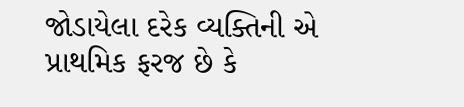જોડાયેલા દરેક વ્યક્તિની એ પ્રાથમિક ફરજ છે કે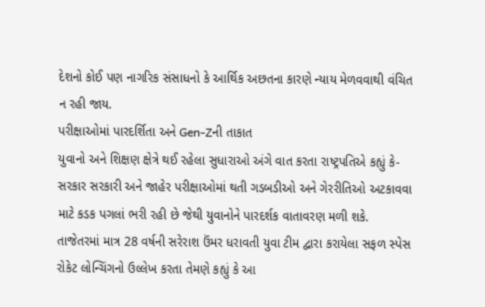દેશનો કોઈ પણ નાગરિક સંસાધનો કે આર્થિક અછતના કારણે ન્યાય મેળવવાથી વંચિત ન રહી જાય.
પરીક્ષાઓમાં પારદર્શિતા અને Gen-Zની તાકાત
યુવાનો અને શિક્ષણ ક્ષેત્રે થઈ રહેલા સુધારાઓ અંગે વાત કરતા રાષ્ટ્રપતિએ કહ્યું કે- સરકાર સરકારી અને જાહેર પરીક્ષાઓમાં થતી ગડબડીઓ અને ગેરરીતિઓ અટકાવવા માટે કડક પગલાં ભરી રહી છે જેથી યુવાનોને પારદર્શક વાતાવરણ મળી શકે.
તાજેતરમાં માત્ર 28 વર્ષની સરેરાશ ઉંમર ધરાવતી યુવા ટીમ દ્વારા કરાયેલા સફળ સ્પેસ રોકેટ લોન્ચિંગનો ઉલ્લેખ કરતા તેમણે કહ્યું કે આ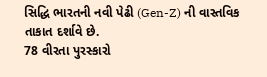સિદ્ધિ ભારતની નવી પેઢી (Gen-Z) ની વાસ્તવિક તાકાત દર્શાવે છે.
78 વીરતા પુરસ્કારો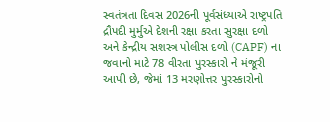સ્વતંત્રતા દિવસ 2026ની પૂર્વસંધ્યાએ રાષ્ટ્રપતિ દ્રૌપદી મુર્મુએ દેશની રક્ષા કરતા સુરક્ષા દળો અને કેન્દ્રીય સશસ્ત્ર પોલીસ દળો (CAPF) ના જવાનો માટે 78 વીરતા પુરસ્કારો ને મંજૂરી આપી છે, જેમાં 13 મરણોત્તર પુરસ્કારોનો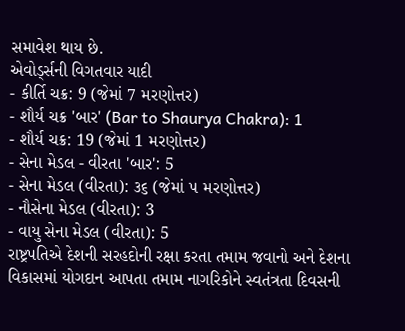સમાવેશ થાય છે.
એવોર્ડ્સની વિગતવાર યાદી
- કીર્તિ ચક્ર: 9 (જેમાં 7 મરણોત્તર)
- શૌર્ય ચક્ર 'બાર' (Bar to Shaurya Chakra): 1
- શૌર્ય ચક્ર: 19 (જેમાં 1 મરણોત્તર)
- સેના મેડલ - વીરતા 'બાર': 5
- સેના મેડલ (વીરતા): ૩૬ (જેમાં ૫ મરણોત્તર)
- નૌસેના મેડલ (વીરતા): 3
- વાયુ સેના મેડલ (વીરતા): 5
રાષ્ટ્રપતિએ દેશની સરહદોની રક્ષા કરતા તમામ જવાનો અને દેશના વિકાસમાં યોગદાન આપતા તમામ નાગરિકોને સ્વતંત્રતા દિવસની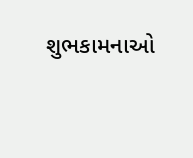શુભકામનાઓ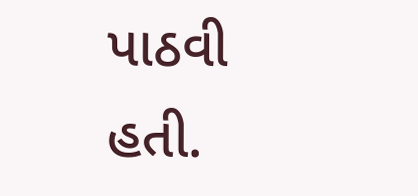પાઠવી હતી.